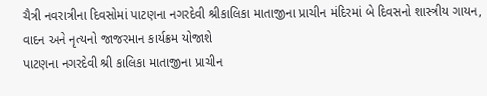ચૈત્રી નવરાત્રીના દિવસોમાં પાટણના નગરદેવી શ્રીકાલિકા માતાજીના પ્રાચીન મંદિરમાં બે દિવસનો શાસ્ત્રીય ગાયન, વાદન અને નૃત્યનો જાજરમાન કાર્યક્રમ યોજાશે
પાટણના નગરદેવી શ્રી કાલિકા માતાજીના પ્રાચીન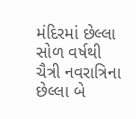મંદિરમાં છેલ્લા સોળ વર્ષથી ચૈત્રી નવરાત્રિના છેલ્લા બે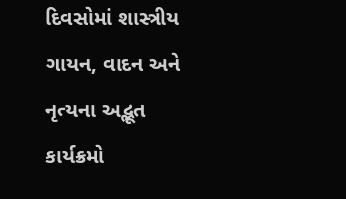દિવસોમાં શાસ્ત્રીય ગાયન, વાદન અને નૃત્યના અદ્ભૂત કાર્યક્રમો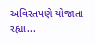અવિરતપણે યોજાતા રહ્યા...